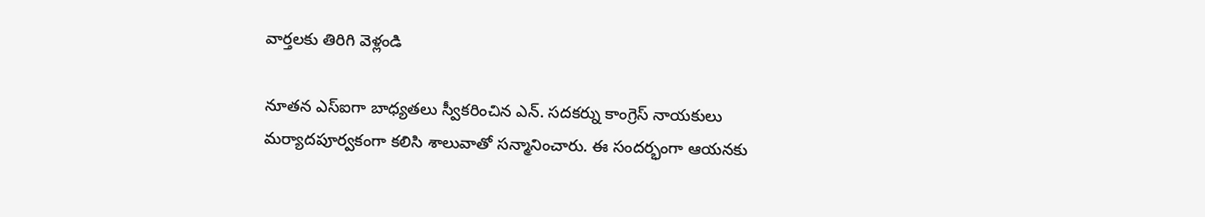వార్తలకు తిరిగి వెళ్లండి

నూతన ఎస్ఐగా బాధ్యతలు స్వీకరించిన ఎన్. సదకర్ను కాంగ్రెస్ నాయకులు మర్యాదపూర్వకంగా కలిసి శాలువాతో సన్మానించారు. ఈ సందర్భంగా ఆయనకు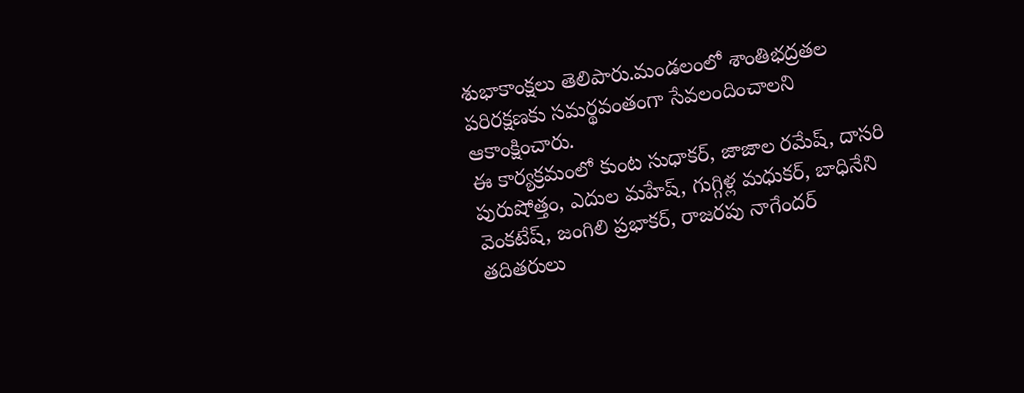శుభాకాంక్షలు తెలిపారు.మండలంలో శాంతిభద్రతల పరిరక్షణకు సమర్థవంతంగా సేవలందించాలని ఆకాంక్షించారు.
ఈ కార్యక్రమంలో కుంట సుధాకర్, జాజాల రమేష్, దాసరి పురుషోత్తం, ఎదుల మహేష్, గుగ్గిళ్ల మధుకర్, బాధినేని వెంకటేష్, జంగిలి ప్రభాకర్, రాజరపు నాగేందర్ తదితరులు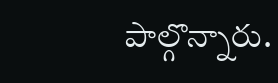పాల్గొన్నారు.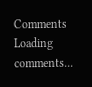Comments
Loading comments...